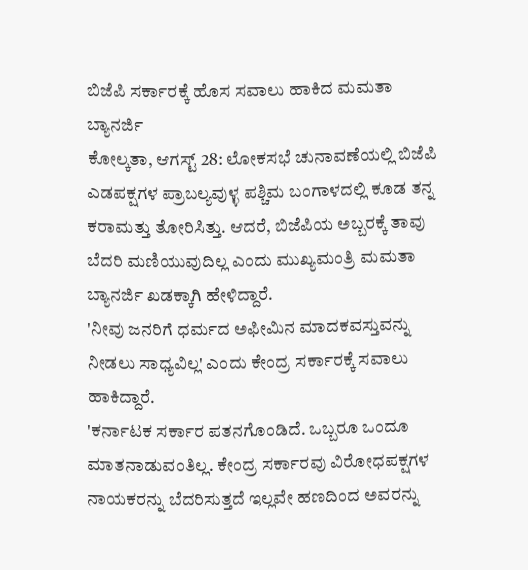ಬಿಜೆಪಿ ಸರ್ಕಾರಕ್ಕೆ ಹೊಸ ಸವಾಲು ಹಾಕಿದ ಮಮತಾ ಬ್ಯಾನರ್ಜಿ
ಕೋಲ್ಕತಾ, ಆಗಸ್ಟ್ 28: ಲೋಕಸಭೆ ಚುನಾವಣೆಯಲ್ಲಿ ಬಿಜೆಪಿ ಎಡಪಕ್ಷಗಳ ಪ್ರಾಬಲ್ಯವುಳ್ಳ ಪಶ್ಚಿಮ ಬಂಗಾಳದಲ್ಲಿ ಕೂಡ ತನ್ನ ಕರಾಮತ್ತು ತೋರಿಸಿತ್ತು. ಆದರೆ, ಬಿಜೆಪಿಯ ಅಬ್ಬರಕ್ಕೆ ತಾವು ಬೆದರಿ ಮಣಿಯುವುದಿಲ್ಲ ಎಂದು ಮುಖ್ಯಮಂತ್ರಿ ಮಮತಾ ಬ್ಯಾನರ್ಜಿ ಖಡಕ್ಕಾಗಿ ಹೇಳಿದ್ದಾರೆ.
'ನೀವು ಜನರಿಗೆ ಧರ್ಮದ ಅಫೀಮಿನ ಮಾದಕವಸ್ತುವನ್ನು ನೀಡಲು ಸಾಧ್ಯವಿಲ್ಲ' ಎಂದು ಕೇಂದ್ರ ಸರ್ಕಾರಕ್ಕೆ ಸವಾಲು ಹಾಕಿದ್ದಾರೆ.
'ಕರ್ನಾಟಕ ಸರ್ಕಾರ ಪತನಗೊಂಡಿದೆ. ಒಬ್ಬರೂ ಒಂದೂ ಮಾತನಾಡುವಂತಿಲ್ಲ. ಕೇಂದ್ರ ಸರ್ಕಾರವು ವಿರೋಧಪಕ್ಷಗಳ ನಾಯಕರನ್ನು ಬೆದರಿಸುತ್ತದೆ ಇಲ್ಲವೇ ಹಣದಿಂದ ಅವರನ್ನು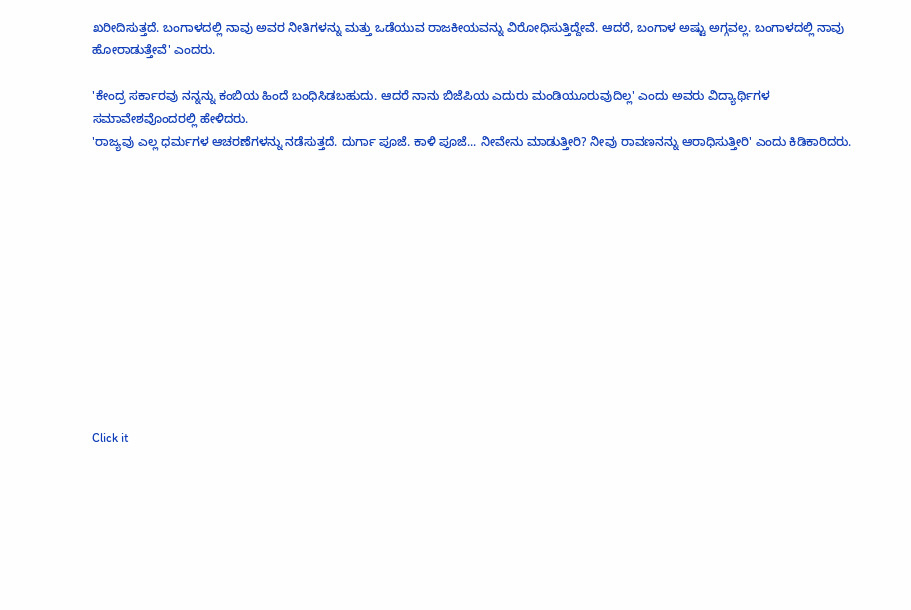ಖರೀದಿಸುತ್ತದೆ. ಬಂಗಾಳದಲ್ಲಿ ನಾವು ಅವರ ನೀತಿಗಳನ್ನು ಮತ್ತು ಒಡೆಯುವ ರಾಜಕೀಯವನ್ನು ವಿರೋಧಿಸುತ್ತಿದ್ದೇವೆ. ಆದರೆ, ಬಂಗಾಳ ಅಷ್ಟು ಅಗ್ಗವಲ್ಲ. ಬಂಗಾಳದಲ್ಲಿ ನಾವು ಹೋರಾಡುತ್ತೇವೆ' ಎಂದರು.

'ಕೇಂದ್ರ ಸರ್ಕಾರವು ನನ್ನನ್ನು ಕಂಬಿಯ ಹಿಂದೆ ಬಂಧಿಸಿಡಬಹುದು. ಆದರೆ ನಾನು ಬಿಜೆಪಿಯ ಎದುರು ಮಂಡಿಯೂರುವುದಿಲ್ಲ' ಎಂದು ಅವರು ವಿದ್ಯಾರ್ಥಿಗಳ ಸಮಾವೇಶವೊಂದರಲ್ಲಿ ಹೇಳಿದರು.
'ರಾಜ್ಯವು ಎಲ್ಲ ಧರ್ಮಗಳ ಆಚರಣೆಗಳನ್ನು ನಡೆಸುತ್ತದೆ. ದುರ್ಗಾ ಪೂಜೆ. ಕಾಳಿ ಪೂಜೆ... ನೀವೇನು ಮಾಡುತ್ತೀರಿ? ನೀವು ರಾವಣನನ್ನು ಆರಾಧಿಸುತ್ತೀರಿ' ಎಂದು ಕಿಡಿಕಾರಿದರು.












Click it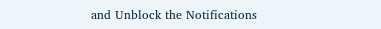and Unblock the Notifications